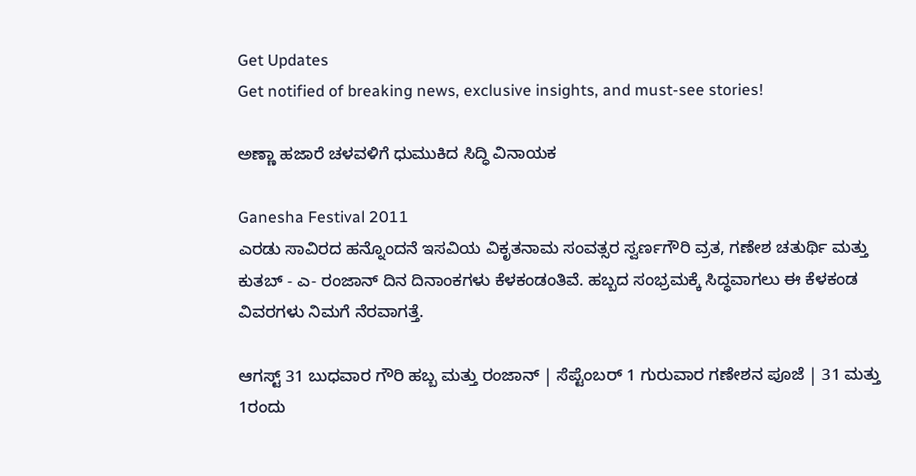Get Updates
Get notified of breaking news, exclusive insights, and must-see stories!

ಅಣ್ಣಾ ಹಜಾರೆ ಚಳವಳಿಗೆ ಧುಮುಕಿದ ಸಿದ್ಧಿ ವಿನಾಯಕ

Ganesha Festival 2011
ಎರಡು ಸಾವಿರದ ಹನ್ನೊಂದನೆ ಇಸವಿಯ ವಿಕೃತನಾಮ ಸಂವತ್ಸರ ಸ್ವರ್ಣಗೌರಿ ವ್ರತ, ಗಣೇಶ ಚತುರ್ಥಿ ಮತ್ತು ಕುತಬ್ - ಎ- ರಂಜಾನ್ ದಿನ ದಿನಾಂಕಗಳು ಕೆಳಕಂಡಂತಿವೆ. ಹಬ್ಬದ ಸಂಭ್ರಮಕ್ಕೆ ಸಿದ್ಧವಾಗಲು ಈ ಕೆಳಕಂಡ ವಿವರಗಳು ನಿಮಗೆ ನೆರವಾಗತ್ತೆ.

ಆಗಸ್ಟ್ 31 ಬುಧವಾರ ಗೌರಿ ಹಬ್ಬ ಮತ್ತು ರಂಜಾನ್ | ಸೆಪ್ಟೆಂಬರ್ 1 ಗುರುವಾರ ಗಣೇಶನ ಪೂಜೆ | 31 ಮತ್ತು 1ರಂದು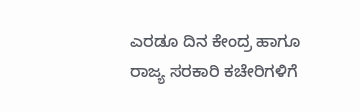ಎರಡೂ ದಿನ ಕೇಂದ್ರ ಹಾಗೂ ರಾಜ್ಯ ಸರಕಾರಿ ಕಚೇರಿಗಳಿಗೆ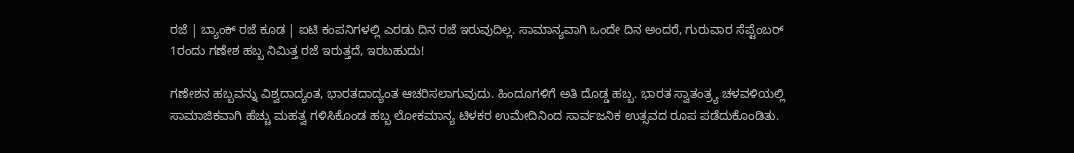ರಜೆ | ಬ್ಯಾಂಕ್ ರಜೆ ಕೂಡ | ಐಟಿ ಕಂಪನಿಗಳಲ್ಲಿ ಎರಡು ದಿನ ರಜೆ ಇರುವುದಿಲ್ಲ. ಸಾಮಾನ್ಯವಾಗಿ ಒಂದೇ ದಿನ ಅಂದರೆ, ಗುರುವಾರ ಸೆಪ್ಟೆಂಬರ್ 1ರಂದು ಗಣೇಶ ಹಬ್ಬ ನಿಮಿತ್ತ ರಜೆ ಇರುತ್ತದೆ, ಇರಬಹುದು!

ಗಣೇಶನ ಹಬ್ಬವನ್ನು ವಿಶ್ವದಾದ್ಯಂತ, ಭಾರತದಾದ್ಯಂತ ಆಚರಿಸಲಾಗುವುದು. ಹಿಂದೂಗಳಿಗೆ ಅತಿ ದೊಡ್ಡ ಹಬ್ಬ. ಭಾರತ ಸ್ವಾತಂತ್ರ್ಯ ಚಳವಳಿಯಲ್ಲಿ ಸಾಮಾಜಿಕವಾಗಿ ಹೆಚ್ಚು ಮಹತ್ವ ಗಳಿಸಿಕೊಂಡ ಹಬ್ಬ ಲೋಕಮಾನ್ಯ ಟಿಳಕರ ಉಮೇದಿನಿಂದ ಸಾರ್ವಜನಿಕ ಉತ್ಸವದ ರೂಪ ಪಡೆದುಕೊಂಡಿತು.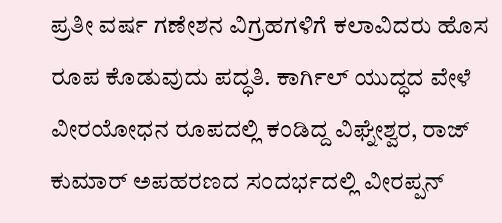ಪ್ರತೀ ವರ್ಷ ಗಣೇಶನ ವಿಗ್ರಹಗಳಿಗೆ ಕಲಾವಿದರು ಹೊಸ ರೂಪ ಕೊಡುವುದು ಪದ್ಧತಿ. ಕಾರ್ಗಿಲ್ ಯುದ್ಧದ ವೇಳೆ ವೀರಯೋಧನ ರೂಪದಲ್ಲಿ ಕಂಡಿದ್ದ ವಿಘ್ನೇಶ್ವರ, ರಾಜ್ ಕುಮಾರ್ ಅಪಹರಣದ ಸಂದರ್ಭದಲ್ಲಿ ವೀರಪ್ಪನ್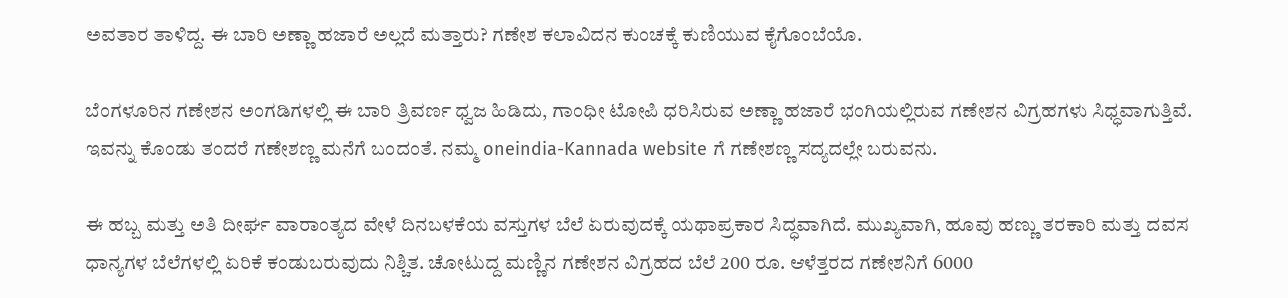ಅವತಾರ ತಾಳಿದ್ದ. ಈ ಬಾರಿ ಅಣ್ಣಾ ಹಜಾರೆ ಅಲ್ಲದೆ ಮತ್ತಾರು? ಗಣೇಶ ಕಲಾವಿದನ ಕುಂಚಕ್ಕೆ ಕುಣಿಯುವ ಕೈಗೊಂಬೆಯೊ.

ಬೆಂಗಳೂರಿನ ಗಣೇಶನ ಅಂಗಡಿಗಳಲ್ಲಿ ಈ ಬಾರಿ ತ್ರಿವರ್ಣ ಧ್ವಜ ಹಿಡಿದು, ಗಾಂಧೀ ಟೋಪಿ ಧರಿಸಿರುವ ಅಣ್ಣಾ ಹಜಾರೆ ಭಂಗಿಯಲ್ಲಿರುವ ಗಣೇಶನ ವಿಗ್ರಹಗಳು ಸಿಧ್ಧವಾಗುತ್ತಿವೆ. ಇವನ್ನು ಕೊಂಡು ತಂದರೆ ಗಣೇಶಣ್ಣ ಮನೆಗೆ ಬಂದಂತೆ. ನಮ್ಮ oneindia-Kannada website ಗೆ ಗಣೇಶಣ್ಣ ಸದ್ಯದಲ್ಲೇ ಬರುವನು.

ಈ ಹಬ್ಬ ಮತ್ತು ಅತಿ ದೀರ್ಘ ವಾರಾಂತ್ಯದ ವೇಳೆ ದಿನಬಳಕೆಯ ವಸ್ತುಗಳ ಬೆಲೆ ಏರುವುದಕ್ಕೆ ಯಥಾಪ್ರಕಾರ ಸಿದ್ಧವಾಗಿದೆ. ಮುಖ್ಯವಾಗಿ, ಹೂವು ಹಣ್ಣು ತರಕಾರಿ ಮತ್ತು ದವಸ ಧಾನ್ಯಗಳ ಬೆಲೆಗಳಲ್ಲಿ ಏರಿಕೆ ಕಂಡುಬರುವುದು ನಿಶ್ಚಿತ. ಚೋಟುದ್ದ ಮಣ್ಣಿನ ಗಣೇಶನ ವಿಗ್ರಹದ ಬೆಲೆ 200 ರೂ. ಆಳೆತ್ತರದ ಗಣೇಶನಿಗೆ 6000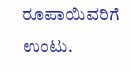ರೂಪಾಯಿವರಿಗೆ ಉಂಟು.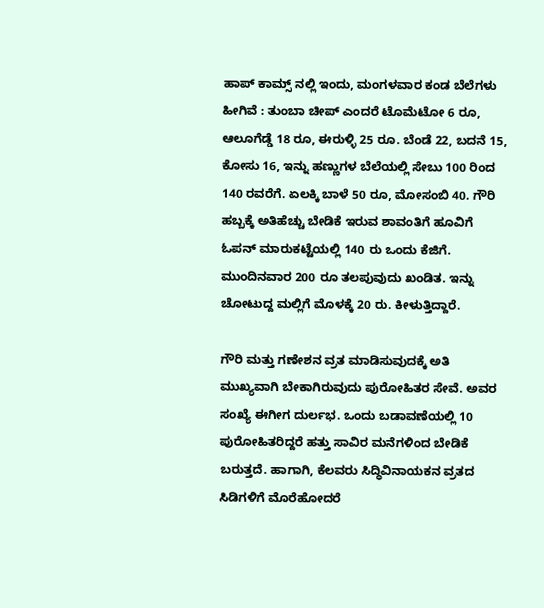ಹಾಪ್ ಕಾಮ್ಸ್ ನಲ್ಲಿ ಇಂದು, ಮಂಗಳವಾರ ಕಂಡ ಬೆಲೆಗಳು ಹೀಗಿವೆ : ತುಂಬಾ ಚೀಪ್ ಎಂದರೆ ಟೊಮೆಟೋ 6 ರೂ, ಆಲೂಗೆಡ್ಡೆ 18 ರೂ, ಈರುಳ್ಳಿ 25 ರೂ. ಬೆಂಡೆ 22, ಬದನೆ 15, ಕೋಸು 16, ಇನ್ನು ಹಣ್ಣುಗಳ ಬೆಲೆಯಲ್ಲಿ ಸೇಬು 100 ರಿಂದ 140 ರವರೆಗೆ. ಏಲಕ್ಕಿ ಬಾಳೆ 50 ರೂ, ಮೋಸಂಬಿ 40. ಗೌರಿ ಹಬ್ಬಕ್ಕೆ ಅತಿಹೆಚ್ಚು ಬೇಡಿಕೆ ಇರುವ ಶಾವಂತಿಗೆ ಹೂವಿಗೆ ಓಪನ್ ಮಾರುಕಟ್ಟೆಯಲ್ಲಿ 140 ರು ಒಂದು ಕೆಜಿಗೆ. ಮುಂದಿನವಾರ 200 ರೂ ತಲಪುವುದು ಖಂಡಿತ. ಇನ್ನು ಚೋಟುದ್ದ ಮಲ್ಲಿಗೆ ಮೊಳಕ್ಕೆ 20 ರು. ಕೀಳುತ್ತಿದ್ದಾರೆ.

ಗೌರಿ ಮತ್ತು ಗಣೇಶನ ವ್ರತ ಮಾಡಿಸುವುದಕ್ಕೆ ಅತಿ ಮುಖ್ಯವಾಗಿ ಬೇಕಾಗಿರುವುದು ಪುರೋಹಿತರ ಸೇವೆ. ಅವರ ಸಂಖ್ಯೆ ಈಗೀಗ ದುರ್ಲಭ. ಒಂದು ಬಡಾವಣೆಯಲ್ಲಿ 10 ಪುರೋಹಿತರಿದ್ದರೆ ಹತ್ತು ಸಾವಿರ ಮನೆಗಳಿಂದ ಬೇಡಿಕೆ ಬರುತ್ತದೆ. ಹಾಗಾಗಿ, ಕೆಲವರು ಸಿದ್ಧಿವಿನಾಯಕನ ವ್ರತದ ಸಿಡಿಗಳಿಗೆ ಮೊರೆಹೋದರೆ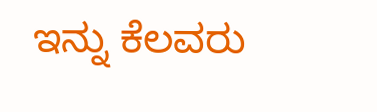ಇನ್ನು ಕೆಲವರು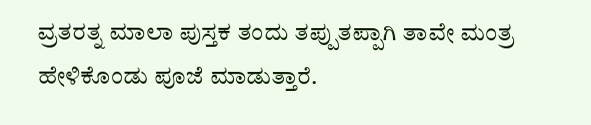ವ್ರತರತ್ನ ಮಾಲಾ ಪುಸ್ತಕ ತಂದು ತಪ್ಪುತಪ್ಪಾಗಿ ತಾವೇ ಮಂತ್ರ ಹೇಳಿಕೊಂಡು ಪೂಜೆ ಮಾಡುತ್ತಾರೆ.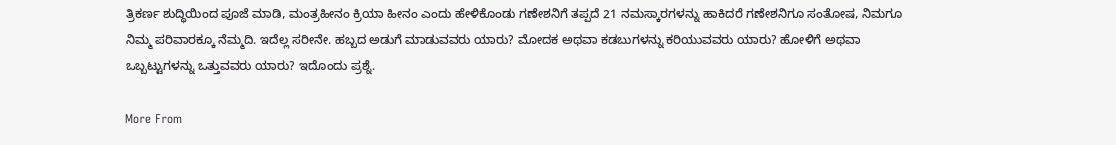ತ್ರಿಕರ್ಣ ಶುದ್ಧಿಯಿಂದ ಪೂಜೆ ಮಾಡಿ, ಮಂತ್ರಹೀನಂ ಕ್ರಿಯಾ ಹೀನಂ ಎಂದು ಹೇಳಿಕೊಂಡು ಗಣೇಶನಿಗೆ ತಪ್ಪದೆ 21 ನಮಸ್ಕಾರಗಳನ್ನು ಹಾಕಿದರೆ ಗಣೇಶನಿಗೂ ಸಂತೋಷ, ನಿಮಗೂ ನಿಮ್ಮ ಪರಿವಾರಕ್ಕೂ ನೆಮ್ಮದಿ. ಇದೆಲ್ಲ ಸರೀನೇ. ಹಬ್ಬದ ಅಡುಗೆ ಮಾಡುವವರು ಯಾರು? ಮೋದಕ ಅಥವಾ ಕಡಬುಗಳನ್ನು ಕರಿಯುವವರು ಯಾರು? ಹೋಳಿಗೆ ಅಥವಾ ಒಬ್ಬಟ್ಟುಗಳನ್ನು ಒತ್ತುವವರು ಯಾರು? ಇದೊಂದು ಪ್ರಶ್ನೆ.

More From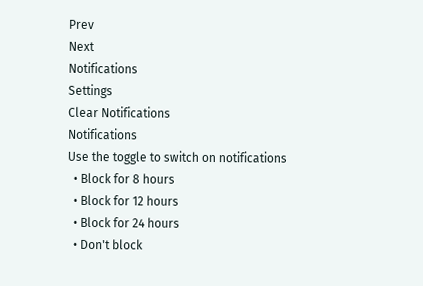Prev
Next
Notifications
Settings
Clear Notifications
Notifications
Use the toggle to switch on notifications
  • Block for 8 hours
  • Block for 12 hours
  • Block for 24 hours
  • Don't block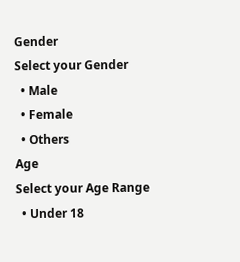Gender
Select your Gender
  • Male
  • Female
  • Others
Age
Select your Age Range
  • Under 18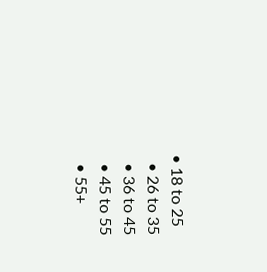• 18 to 25
  • 26 to 35
  • 36 to 45
  • 45 to 55
  • 55+